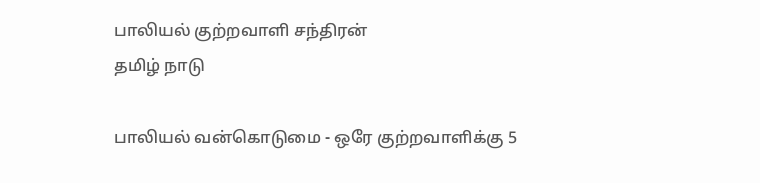பாலியல் குற்றவாளி சந்திரன்
தமிழ் நாடு

பாலியல் வன்கொடுமை - ஒரே குற்றவாளிக்கு 5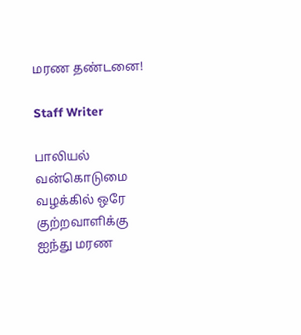மரண தண்டனை!

Staff Writer

பாலியல் வன்கொடுமை வழக்கில் ஒரே குற்றவாளிக்கு ஐந்து மரண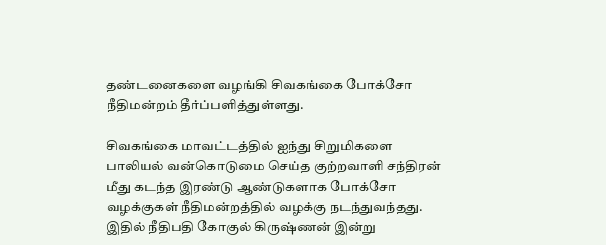தண்டனைகளை வழங்கி சிவகங்கை போக்சோ நீதிமன்றம் தீர்ப்பளித்துள்ளது.

சிவகங்கை மாவட்டத்தில் ஐந்து சிறுமிகளை பாலியல் வன்கொடுமை செய்த குற்றவாளி சந்திரன் மீது கடந்த இரண்டு ஆண்டுகளாக போக்சோ வழக்குகள் நீதிமன்றத்தில் வழக்கு நடந்துவந்தது. இதில் நீதிபதி கோகுல் கிருஷ்ணன் இன்று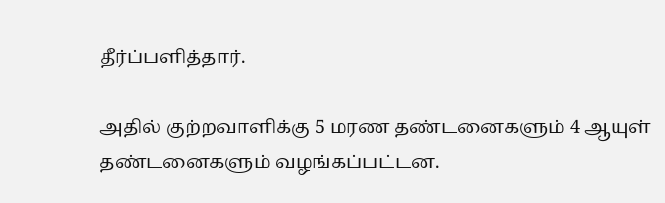தீர்ப்பளித்தார்.

அதில் குற்றவாளிக்கு 5 மரண தண்டனைகளும் 4 ஆயுள் தண்டனைகளும் வழங்கப்பட்டன.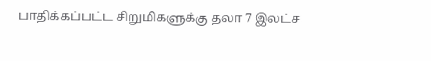பாதிக்கப்பட்ட சிறுமிகளுக்கு தலா 7 இலட்ச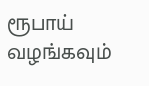ரூபாய் வழங்கவும்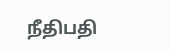நீதிபதி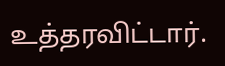உத்தரவிட்டார்.